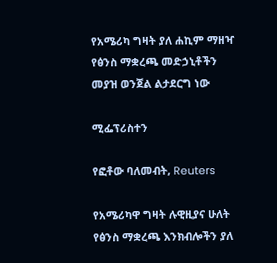የአሜሪካ ግዛት ያለ ሐኪም ማዘዣ የፅንስ ማቋረጫ መድኃኒቶችን መያዝ ወንጀል ልታደርግ ነው

ሚፌፕሪስተን

የፎቶው ባለመብት, Reuters

የአሜሪካዋ ግዛት ሉዊዚያና ሁለት የፅንስ ማቋረጫ እንክብሎችን ያለ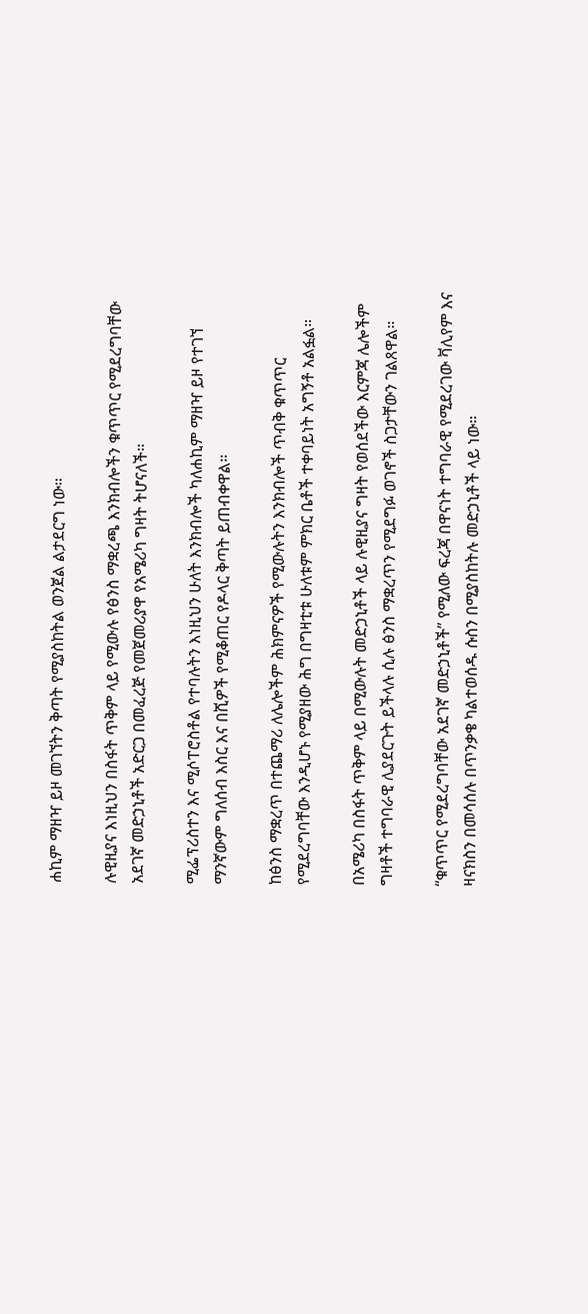ሐኪም ማዘዣ ይዞ መገኘትን ቅጣት የሚያስከትል ወንጀል ልታደርግ ነው።

ሉዊዚያና እነዚህን በስፋት ጥቅም ላይ የሚውሉ የፅንስ ማቋረጫ እንክብሎችን ቁጥጥር የሚደረግባቸው አደገኛ መድኃኒቶች አድርጋ በመፈረጅ የመጀመሪያዋ የአሜሪካ ግዛት ትሆናለች።

ሚፌፕሪስተን እና ሚሶፐሮስቶል የተባሉትን እነዚህን ሁለት እንክብሎች ካለሐኪም ማዘዣ ይዞ የተገኘ ማንኛውም ግለሰብ እስር እና በሺዎች የሚቆጠር የዶላር ቅጣት ይጠብቀዋል።

ከፅንስ ማቋረጥ በተጨማሪ ለሌሎችም ሕክምናዎች የሚውሉትን እንክብሎች ጥብቅ ቁጥጥር የሚደረግባቸው እንዲሆኑ የሚያዘው ሕግ በግዛቲቱ ሁለቱም ምክር ቤቶች ተቀባይነት አግኝቶ አልፏል።

በአሜሪካ በስፋት ጥቅም ላይ በሚውሉት መድኃኒቶች ላይ ሉዊዚያና ግዛት የወሰደችው እርምጃ ሌሎችም ግዛቶች ተግባራዊ ሊያደርጉት ይችላሉ ሲሉ ፅንስ ማቋረጥን የሚደግፉ ወገኖች ስጋታቸውን ገልጸዋል።

“ቁጥጥር የሚደረግባቸው አደገኛ መድኃኒቶች” የሚለው ፍረጃ በዋናነት ተግባራዊ የሚደረገው ቫሊየም እና ዛናክስን በመሳሰሉ በጥንቃቄ ካልተወሰዱ ሱስን በሚያስከትሉ መድኃኒቶች ላይ ነው።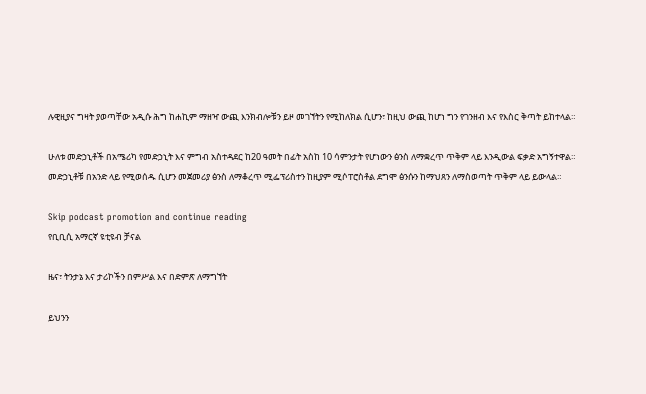ሉዊዚያና ግዛት ያወጣቸው አዲሱ ሕግ ከሐኪም ማዘዣ ውጪ እንክብሎቹን ይዞ መገኘትን የሚከለክል ሲሆን፣ ከዚህ ውጪ ከሆነ ግን የገንዘብ እና የእስር ቅጣት ይከተላል።

ሁለቱ መድኃኒቶች በአሜሪካ የመድኃኒት እና ምግብ አስተዳደር ከ20 ዓመት በፊት አስከ 10 ሳምንታት የሆነውን ፅንስ ለማቋረጥ ጥቅም ላይ እንዲውል ፍቃድ አግኝተዋል። መድኃኒቶቹ በአንድ ላይ የሚወሰዱ ሲሆን መጀመሪያ ፅንስ ለማቆረጥ ሚፌፕሪስተን ከዚያም ሚሶፐሮስቶል ደግሞ ፅንሱን ከማህጸን ለማስወጣት ጥቅም ላይ ይውላል።

Skip podcast promotion and continue reading
የቢቢሲ አማርኛ ዩቲዩብ ቻናል

ዜና፣ ትንታኔ እና ታሪኮችን በምሥል እና በድምጽ ለማግኘት

ይህንን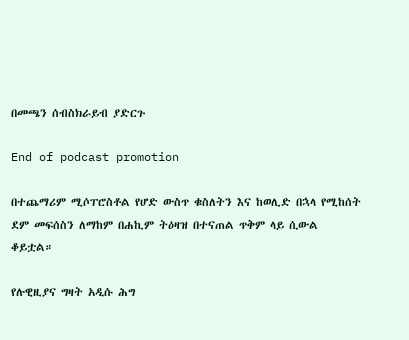በመጫን ሰብስክራይብ ያድርጉ

End of podcast promotion

በተጨማሪም ሚሶፐሮስቶል የሆድ ውስጥ ቁስለትን እና ከወሊድ በኋላ የሚከሰት ደም መፍሰስን ለማከም በሐኪም ትዕዛዝ በተናጠል ጥቅም ላይ ሲውል ቆይቷል።

የሉዊዚያና ግዛት አዲሱ ሕግ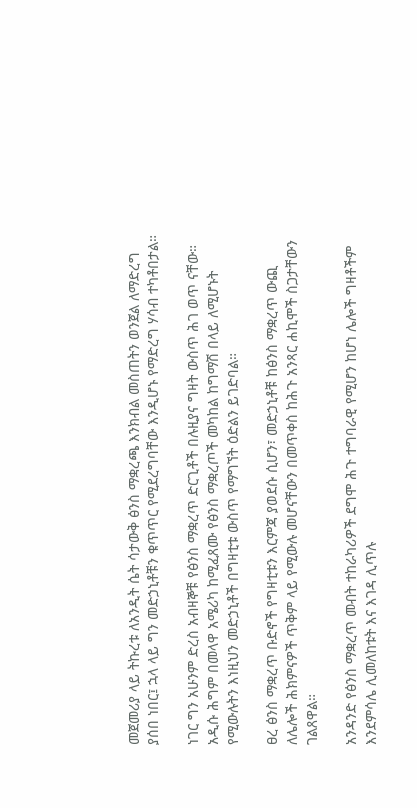መጀመሪያ ላይ ትኩረቱ ለአንዲት ሴት ሳታውቅ ፅንስ ማቋረጫ እንክብል መስጠትን ወንጀል ለማድረግ ያሰበ ነበር፤ ኋላ ላይ ግን መድኃኒቶቹን ቁጥጥር የሚደረግባቸው እንዲሆኑ የማድረግ ሃሳብ ተካቶበታል።

ነገር ግን አሁንም ድረስ አብዛኞቹ የፅንስ ማቋረጥ ድርጊቶች በሉዚያና ግዛት ውስጥ ሕገ ወጥ ናቸው። አዲሱ ሕግም በመላዋ አሜሪካ ከሚፈጸሙ የፅንስ ማቋረጦች መካከል ከግማሽ በላይ ለሚሆኑት የሚውሉትን እነዚህን መድኃኒቶች በግዛቲቱ ውስጥ የማግኘት ዕድልን ይገድባል።

ፀረ ፅንስ ማቋረጥ ቡድኖች የግዛቲቱን እርምጃ ያወደሱ ሲሆን፣ መድኃኒቶቹ ከፅንስ ማቋረጥ ውጪ ለሌሎች ሕክምናዎች ጥቅም ላይ የሚውሉ መሆናቸውን በመጥቀስ ከሕጉ አንጻር ሐኪሞች ስጋታቸውን ገልጸዋል።

አንዳንድ የፅንስ ማቋረጥ መብት ተከራካሪዎች ደግሞ ሕጉ ተግባራዊ የሚሆን ከሆነ ሌሎች ግዛቶችም እንደምሳሌ ሊመለከቱት እና እገዳ ሊጥሉ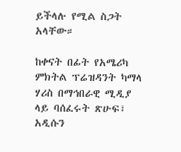ይችላሉ የሚል ስጋት አላቸው።

ከቀናት በፊት የአሜሪካ ምክትል ፕሬዝዳንት ካማላ ሃሪስ በማኅበራዊ ሚዲያ ላይ ባሰፈሩት ጽሁፍ፣ አዲሱን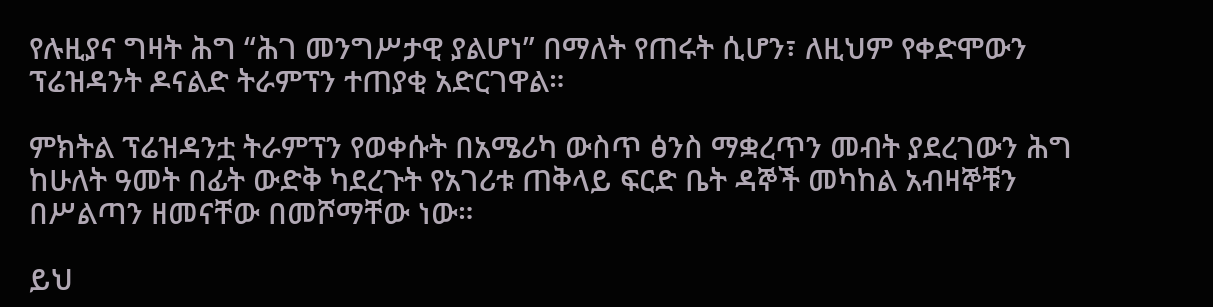የሉዚያና ግዛት ሕግ “ሕገ መንግሥታዊ ያልሆነ” በማለት የጠሩት ሲሆን፣ ለዚህም የቀድሞውን ፕሬዝዳንት ዶናልድ ትራምፕን ተጠያቂ አድርገዋል።

ምክትል ፕሬዝዳንቷ ትራምፕን የወቀሱት በአሜሪካ ውስጥ ፅንስ ማቋረጥን መብት ያደረገውን ሕግ ከሁለት ዓመት በፊት ውድቅ ካደረጉት የአገሪቱ ጠቅላይ ፍርድ ቤት ዳኞች መካከል አብዛኞቹን በሥልጣን ዘመናቸው በመሾማቸው ነው።

ይህ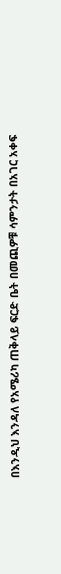በእንዲህ እንዳለ የአሜሪካ ጠቅላይ ፍርድ ቤት በመጪዎቹ ሳምንታት በአገር አቀፍ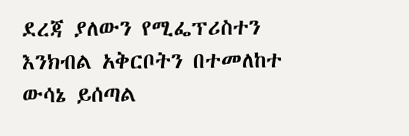ደረጃ ያለውን የሚፌፕሪስተን እንክብል አቅርቦትን በተመለከተ ውሳኔ ይሰጣል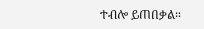ተብሎ ይጠበቃል።